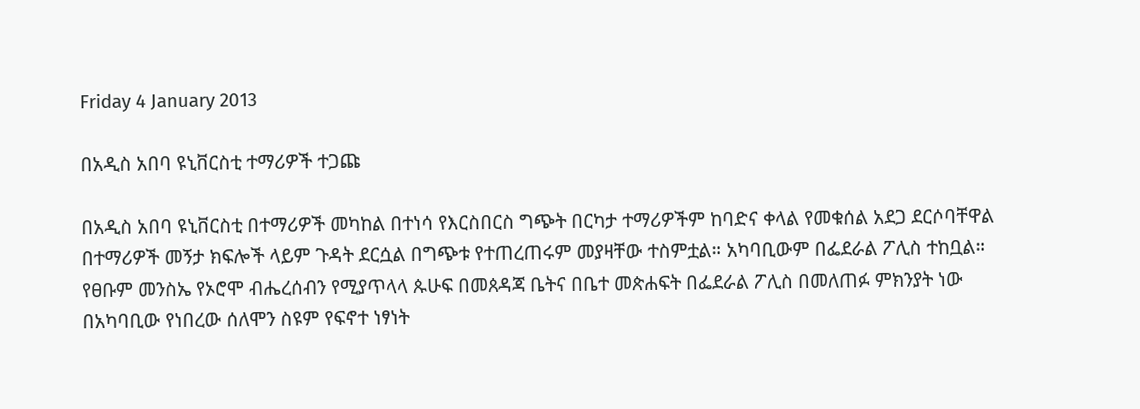Friday 4 January 2013

በአዲስ አበባ ዩኒቨርስቲ ተማሪዎች ተጋጩ

በአዲስ አበባ ዩኒቨርስቲ በተማሪዎች መካከል በተነሳ የእርስበርስ ግጭት በርካታ ተማሪዎችም ከባድና ቀላል የመቁሰል አደጋ ደርሶባቸዋል በተማሪዎች መኝታ ክፍሎች ላይም ጉዳት ደርሷል በግጭቱ የተጠረጠሩም መያዛቸው ተስምቷል። አካባቢውም በፌደራል ፖሊስ ተከቧል። የፀቡም መንስኤ የኦሮሞ ብሔረሰብን የሚያጥላላ ጱሁፍ በመጰዳጃ ቤትና በቤተ መጵሐፍት በፌደራል ፖሊስ በመለጠፉ ምክንያት ነው በአካባቢው የነበረው ሰለሞን ስዩም የፍኖተ ነፃነት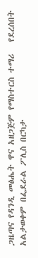ጋዜጣና የዳንዲ መፅሔት ዋና አዘጋጅም የማስተርስ ተማሪ   የደረሰበት አልታወቀም በፌደራል ፖሊስ በርካታ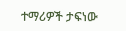ተማሪዎች ታፍነው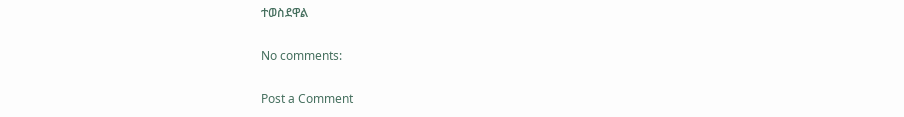ተወስደዋል

No comments:

Post a Comment